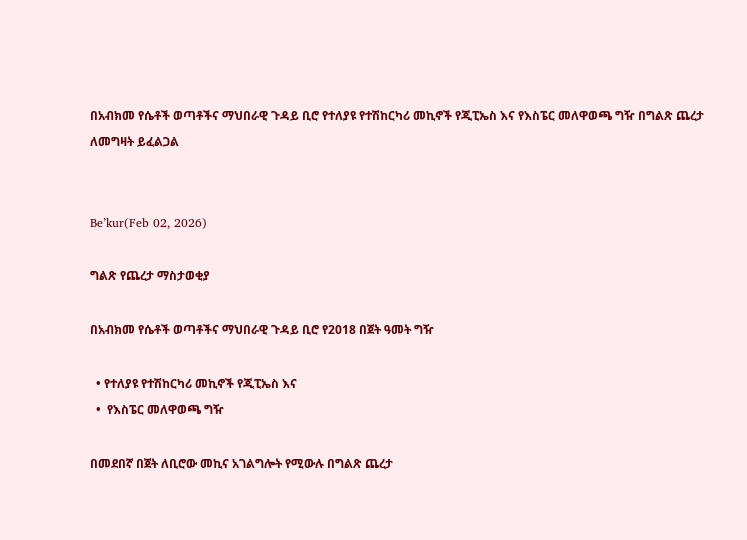በአብክመ የሴቶች ወጣቶችና ማህበራዊ ጉዳይ ቢሮ የተለያዩ የተሽከርካሪ መኪኖች የጂፒኤስ እና የእስፔር መለዋወጫ ግዥ በግልጽ ጨረታ ለመግዛት ይፈልጋል


Be’kur(Feb 02, 2026)

ግልጽ የጨረታ ማስታወቂያ

በአብክመ የሴቶች ወጣቶችና ማህበራዊ ጉዳይ ቢሮ የ2018 በጀት ዓመት ግዥ

  • የተለያዩ የተሽከርካሪ መኪኖች የጂፒኤስ እና
  •  የእስፔር መለዋወጫ ግዥ

በመደበኛ በጀት ለቢሮው መኪና አገልግሎት የሚውሉ በግልጽ ጨረታ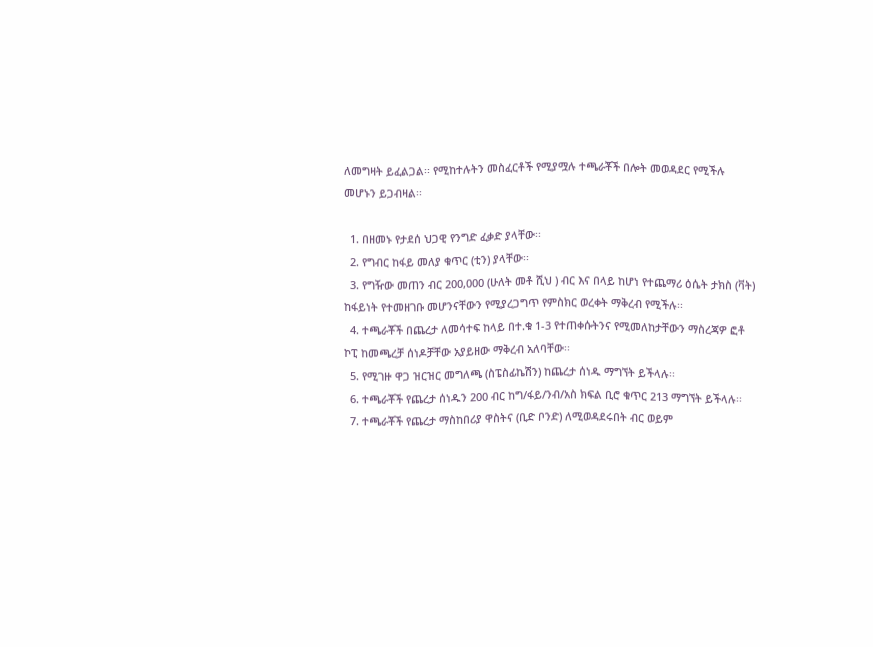ለመግዛት ይፈልጋል፡፡ የሚከተሉትን መስፈርቶች የሚያሟሉ ተጫራቾች በሎት መወዳደር የሚችሉ መሆኑን ይጋብዛል፡፡

  1. በዘመኑ የታደሰ ህጋዊ የንግድ ፈቃድ ያላቸው፡፡
  2. የግብር ከፋይ መለያ ቁጥር (ቲን) ያላቸው፡፡
  3. የግዥው መጠን ብር 200,000 (ሁለት መቶ ሺህ ) ብር እና በላይ ከሆነ የተጨማሪ ዕሴት ታክስ (ቫት) ከፋይነት የተመዘገቡ መሆንናቸውን የሚያረጋግጥ የምስክር ወረቀት ማቅረብ የሚችሉ፡፡
  4. ተጫራቾች በጨረታ ለመሳተፍ ከላይ በተ.ቁ 1-3 የተጠቀሱትንና የሚመለከታቸውን ማስረጃዎ ፎቶ ኮፒ ከመጫረቻ ሰነዶቻቸው አያይዘው ማቅረብ አለባቸው፡፡
  5. የሚገዙ ዋጋ ዝርዝር መግለጫ (ስፔስፊኬሽን) ከጨረታ ሰነዱ ማግኘት ይችላሉ፡፡
  6. ተጫራቾች የጨረታ ሰነዱን 200 ብር ከግ/ፋይ/ንብ/አስ ክፍል ቢሮ ቁጥር 213 ማግኘት ይችላሉ፡፡
  7. ተጫራቾች የጨረታ ማስከበሪያ ዋስትና (ቢድ ቦንድ) ለሚወዳደሩበት ብር ወይም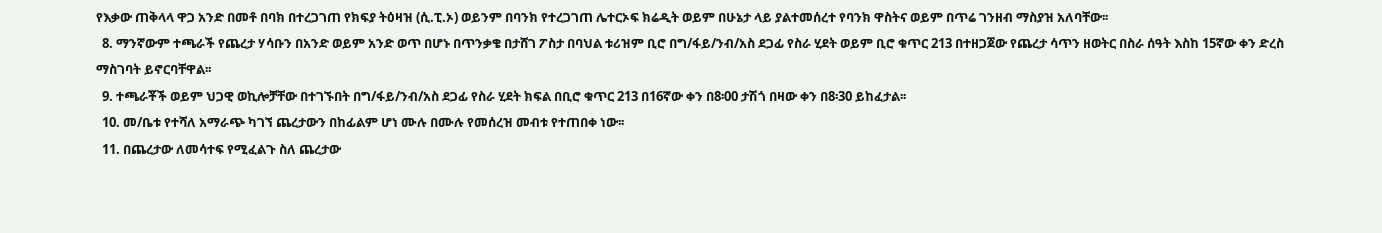የእቃው ጠቅላላ ዋጋ አንድ በመቶ በባክ በተረጋገጠ የክፍያ ትዕዛዝ (ሲ.ፒ.ኦ) ወይንም በባንክ የተረጋገጠ ሌተርኦፍ ክሬዲት ወይም በሁኔታ ላይ ያልተመሰረተ የባንክ ዋስትና ወይም በጥሬ ገንዘብ ማስያዝ አለባቸው፡፡
  8. ማንኛውም ተጫራች የጨረታ ሃሳቡን በአንድ ወይም አንድ ወጥ በሆኑ በጥንቃቄ በታሸገ ፖስታ በባህል ቱሪዝም ቢሮ በግ/ፋይ/ንብ/አስ ደጋፊ የስራ ሂደት ወይም ቢሮ ቁጥር 213 በተዘጋጀው የጨረታ ሳጥን ዘወትር በስራ ሰዓት እስከ 15ኛው ቀን ድረስ ማስገባት ይኖርባቸዋል፡፡
  9. ተጫራቾች ወይም ህጋዊ ወኪሎቻቸው በተገኙበት በግ/ፋይ/ንብ/አስ ደጋፊ የስራ ሂደት ክፍል በቢሮ ቁጥር 213 በ16ኛው ቀን በ8፡00 ታሽጎ በዛው ቀን በ8፡30 ይከፈታል፡፡
  10. መ/ቤቱ የተሻለ አማራጭ ካገኘ ጨረታውን በከፊልም ሆነ ሙሉ በሙሉ የመሰረዝ መብቱ የተጠበቀ ነው፡፡
  11. በጨረታው ለመሳተፍ የሚፈልጉ ስለ ጨረታው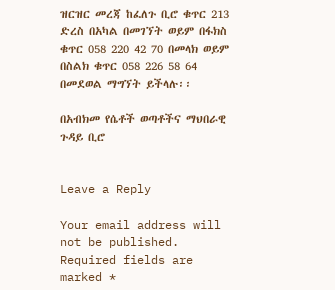ዝርዝር መረጃ ከፈለጉ ቢሮ ቁጥር 213 ድረስ በአካል በመገኘት ወይም በፋክስ ቁጥር 058 220 42 70 በመላክ ወይም በስልክ ቁጥር 058 226 58 64 በመደወል ማግኘት ይችላሉ፡፡

በአብክመ የሴቶች ወጣቶችና ማህበራዊ ጉዳይ ቢሮ


Leave a Reply

Your email address will not be published. Required fields are marked *